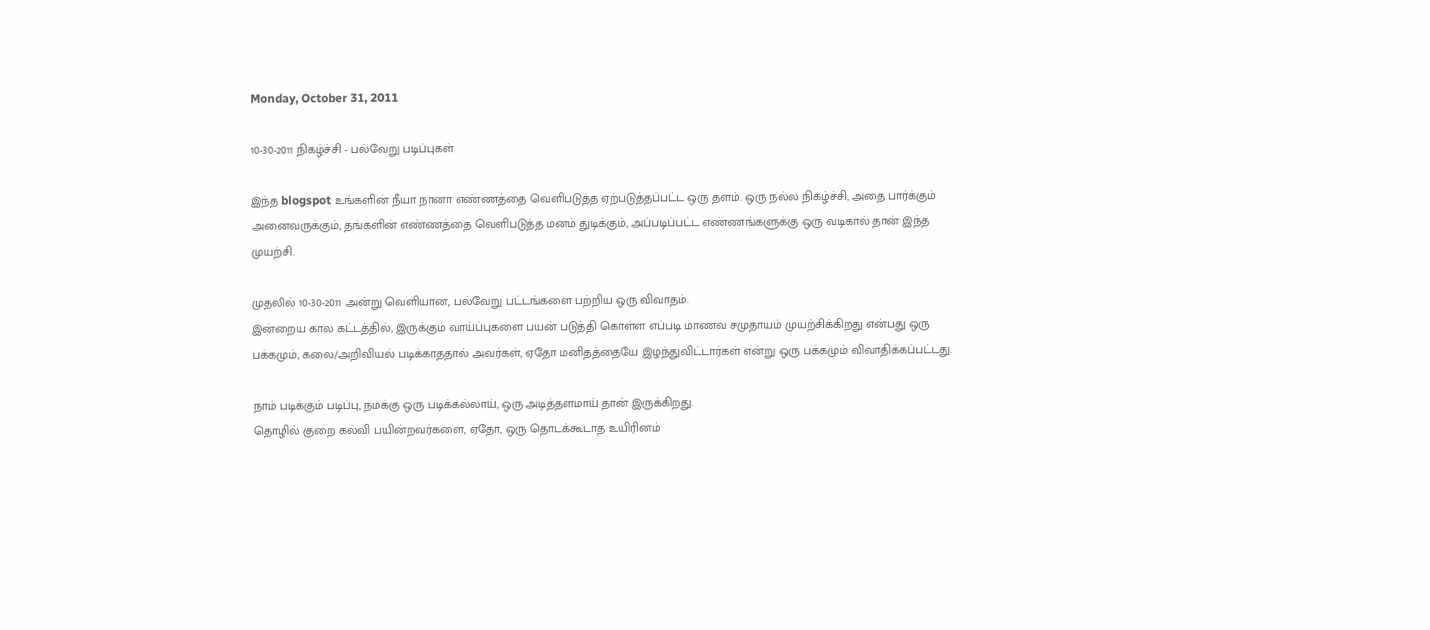Monday, October 31, 2011

10-30-2011 நிகழ்ச்சி - பல்வேறு படிப்புகள்

இந்த blogspot உங்களின் நீயா நானா எண்ணத்தை வெளிபடுத்த ஏற்படுத்தப்பட்ட ஒரு தளம். ஒரு நல்ல நிகழ்ச்சி, அதை பார்க்கும் அனைவருக்கும், தங்களின் எண்ணத்தை வெளிபடுத்த மனம் துடிக்கும், அப்படிப்பட்ட எண்ணங்களுக்கு ஒரு வடிகால் தான் இந்த முயற்சி.

முதலில் 10-30-2011 அன்று வெளியான, பல்வேறு பட்டங்களை பற்றிய ஒரு விவாதம்.
இன்றைய கால கட்டத்தில், இருக்கும் வாய்ப்புகளை பயன் படுத்தி கொள்ள எப்படி மாணவ சமுதாயம் முயற்சிக்கிறது என்பது ஒரு பக்கமும், கலை/அறிவியல் படிக்காததால் அவர்கள், ஏதோ மனிதத்தையே இழந்துவிட்டார்கள் என்று ஒரு பக்கமும் விவாதிக்கப்பட்டது.

நாம் படிக்கும் படிப்பு, நமக்கு ஒரு படிக்கல்லாய், ஒரு அடித்தளமாய் தான் இருக்கிறது.
தொழில் குறை கல்வி பயின்றவர்களை, ஏதோ, ஒரு தொடக்கூடாத உயிரினம்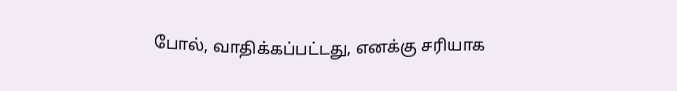போல், வாதிக்கப்பட்டது, எனக்கு சரியாக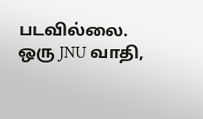படவில்லை. ஒரு JNU வாதி,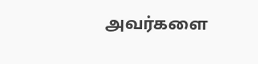அவர்களை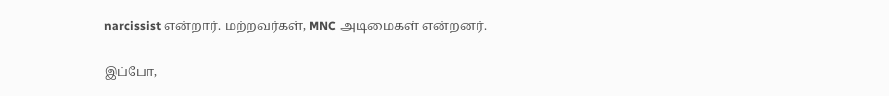narcissist என்றார். மற்றவர்கள், MNC அடிமைகள் என்றனர்.

இப்போ,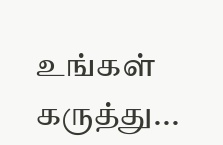உங்கள் கருத்து...